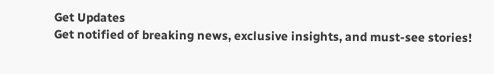Get Updates
Get notified of breaking news, exclusive insights, and must-see stories!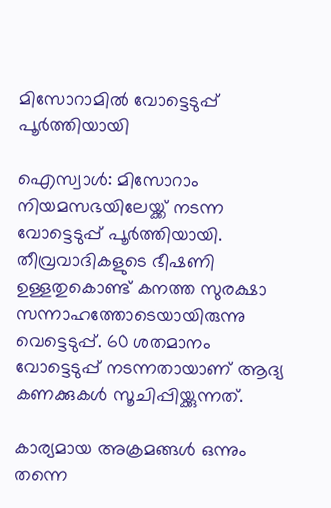മിസോറാമില്‍ വോട്ടെടുപ്പ് പൂര്‍ത്തിയായി

ഐസ്വാള്‍: മിസോറാം നിയമസഭയിലേയ്ക്ക് നടന്ന വോട്ടെടുപ്പ് പൂര്‍ത്തിയായി. തീവ്രവാദികളുടെ ഭീഷണി ഉള്ളതുകൊണ്ട് കനത്ത സുരക്ഷാ സന്നാഹത്തോടെയായിരുന്നു വെട്ടെടുപ്പ്. 60 ശതമാനം വോട്ടെടുപ്പ് നടന്നതായാണ് ആദ്യ കണക്കുകള്‍ സൂചിപ്പിയ്ക്കുന്നത്.

കാര്യമായ അക്രമങ്ങള്‍ ഒന്നും തന്നെ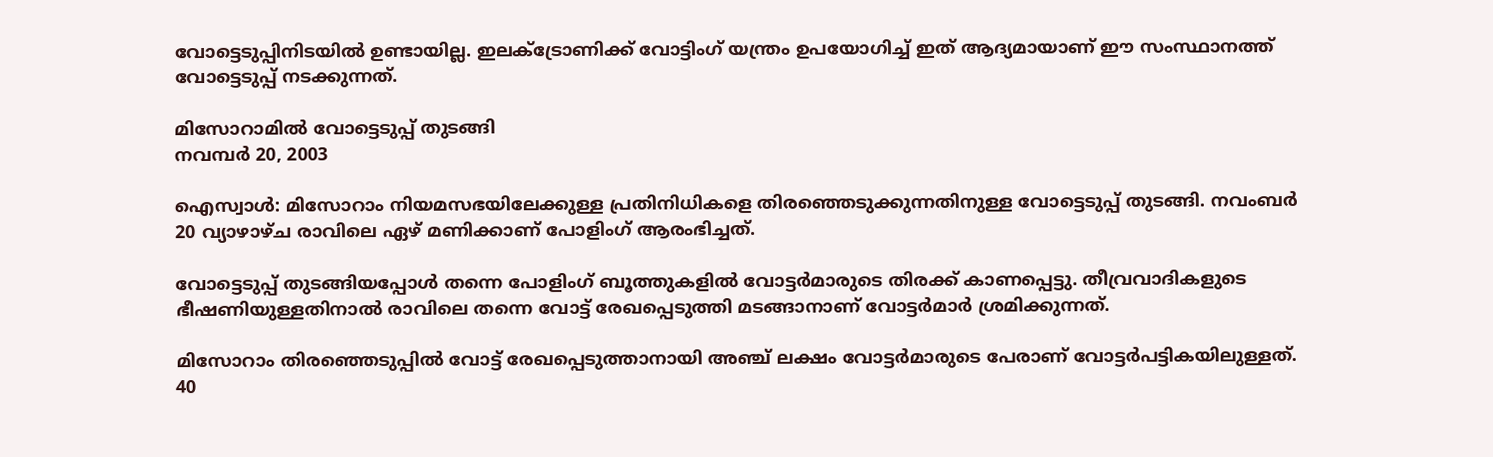വോട്ടെടുപ്പിനിടയില്‍ ഉണ്ടായില്ല. ഇലക്ട്രോണിക്ക് വോട്ടിംഗ് യന്ത്രം ഉപയോഗിച്ച് ഇത് ആദ്യമായാണ് ഈ സംസ്ഥാനത്ത് വോട്ടെടുപ്പ് നടക്കുന്നത്.

മിസോറാമില്‍ വോട്ടെടുപ്പ് തുടങ്ങി
നവമ്പര്‍ 20, 2003

ഐസ്വാള്‍: മിസോറാം നിയമസഭയിലേക്കുള്ള പ്രതിനിധികളെ തിരഞ്ഞെടുക്കുന്നതിനുള്ള വോട്ടെടുപ്പ് തുടങ്ങി. നവംബര്‍ 20 വ്യാഴാഴ്ച രാവിലെ ഏഴ് മണിക്കാണ് പോളിംഗ് ആരംഭിച്ചത്.

വോട്ടെടുപ്പ് തുടങ്ങിയപ്പോള്‍ തന്നെ പോളിംഗ് ബൂത്തുകളില്‍ വോട്ടര്‍മാരുടെ തിരക്ക് കാണപ്പെട്ടു. തീവ്രവാദികളുടെ ഭീഷണിയുള്ളതിനാല്‍ രാവിലെ തന്നെ വോട്ട് രേഖപ്പെടുത്തി മടങ്ങാനാണ് വോട്ടര്‍മാര്‍ ശ്രമിക്കുന്നത്.

മിസോറാം തിരഞ്ഞെടുപ്പില്‍ വോട്ട് രേഖപ്പെടുത്താനായി അഞ്ച് ലക്ഷം വോട്ടര്‍മാരുടെ പേരാണ് വോട്ടര്‍പട്ടികയിലുള്ളത്. 40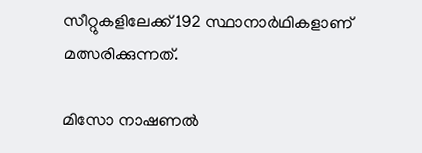സീറ്റുകളിലേക്ക് 192 സ്ഥാനാര്‍ഥികളാണ് മത്സരിക്കുന്നത്.

മിസോ നാഷണല്‍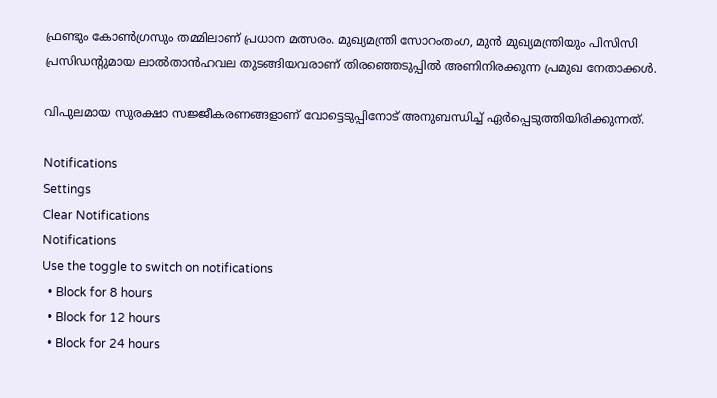ഫ്രണ്ടും കോണ്‍ഗ്രസും തമ്മിലാണ് പ്രധാന മത്സരം. മുഖ്യമന്ത്രി സോറംതംഗ, മുന്‍ മുഖ്യമന്ത്രിയും പിസിസി പ്രസിഡന്റുമായ ലാല്‍താന്‍ഹവല തുടങ്ങിയവരാണ് തിരഞ്ഞെടുപ്പില്‍ അണിനിരക്കുന്ന പ്രമുഖ നേതാക്കള്‍.

വിപുലമായ സുരക്ഷാ സജ്ജീകരണങ്ങളാണ് വോട്ടെടുപ്പിനോട് അനുബന്ധിച്ച് ഏര്‍പ്പെടുത്തിയിരിക്കുന്നത്.

Notifications
Settings
Clear Notifications
Notifications
Use the toggle to switch on notifications
  • Block for 8 hours
  • Block for 12 hours
  • Block for 24 hours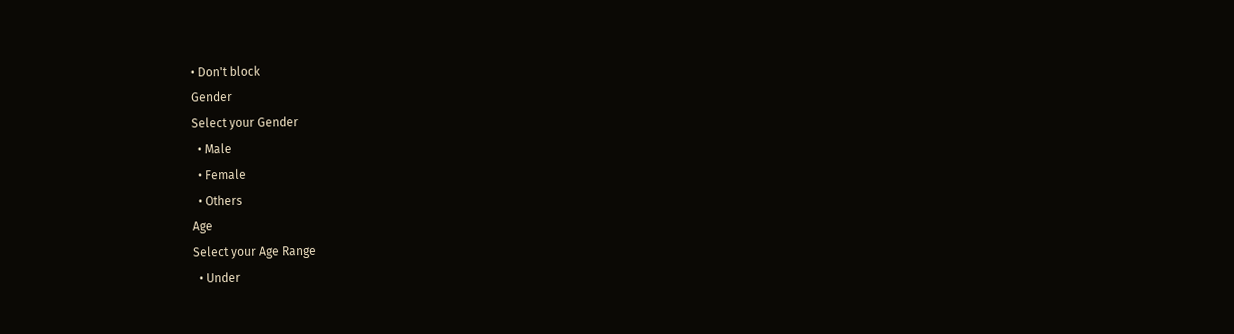• Don't block
Gender
Select your Gender
  • Male
  • Female
  • Others
Age
Select your Age Range
  • Under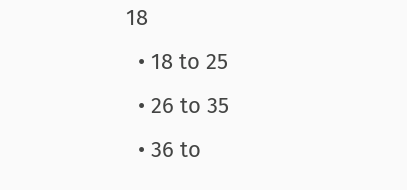18
  • 18 to 25
  • 26 to 35
  • 36 to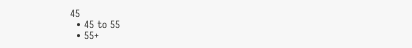45
  • 45 to 55
  • 55+